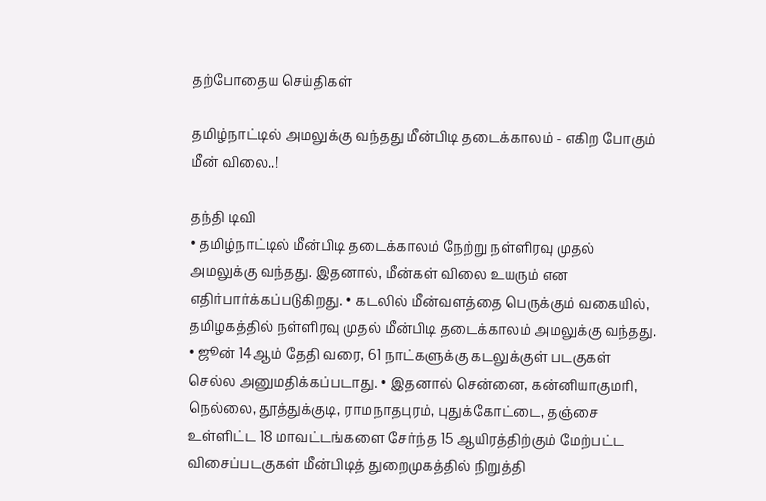தற்போதைய செய்திகள்

தமிழ்நாட்டில் அமலுக்கு வந்தது மீன்பிடி தடைக்காலம் - எகிற போகும் மீன் விலை..!

தந்தி டிவி
• தமிழ்நாட்டில் மீன்பிடி தடைக்காலம் நேற்று நள்ளிரவு முதல் அமலுக்கு வந்தது. இதனால், மீன்கள் விலை உயரும் என எதிர்பார்க்கப்படுகிறது. • கடலில் மீன்வளத்தை பெருக்கும் வகையில், தமிழகத்தில் நள்ளிரவு முதல் மீன்பிடி தடைக்காலம் அமலுக்கு வந்தது. • ஜூன் 14ஆம் தேதி வரை, 61 நாட்களுக்கு கடலுக்குள் படகுகள் செல்ல அனுமதிக்கப்படாது. • இதனால் சென்னை, கன்னியாகுமரி, நெல்லை, தூத்துக்குடி, ராமநாதபுரம், புதுக்கோட்டை, தஞ்சை உள்ளிட்ட 18 மாவட்டங்களை சேர்ந்த 15 ஆயிரத்திற்கும் மேற்பட்ட விசைப்படகுகள் மீன்பிடித் துறைமுகத்தில் நிறுத்தி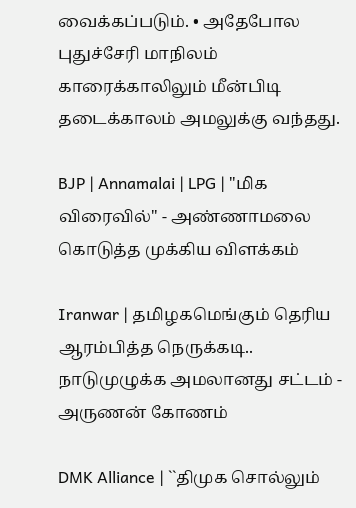வைக்கப்படும். • அதேபோல புதுச்சேரி மாநிலம் காரைக்காலிலும் மீன்பிடி தடைக்காலம் அமலுக்கு வந்தது.

BJP | Annamalai | LPG | "மிக விரைவில்" - அண்ணாமலை கொடுத்த முக்கிய விளக்கம்

Iranwar | தமிழகமெங்கும் தெரிய ஆரம்பித்த நெருக்கடி.. நாடுமுழுக்க அமலானது சட்டம் - அருணன் கோணம்

DMK Alliance | ``திமுக சொல்லும்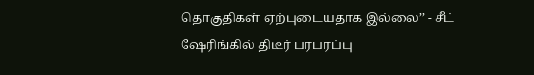தொகுதிகள் ஏற்புடையதாக இல்லை’’ - சீட் ஷேரிங்கில் திடீர் பரபரப்பு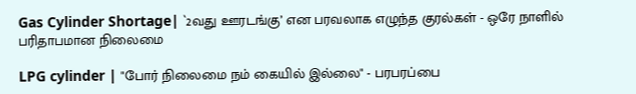Gas Cylinder Shortage| `2வது ஊரடங்கு’ என பரவலாக எழுந்த குரல்கள் - ஒரே நாளில் பரிதாபமான நிலைமை

LPG cylinder | "போர் நிலைமை நம் கையில் இல்லை" - பரபரப்பை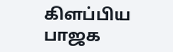கிளப்பிய பாஜக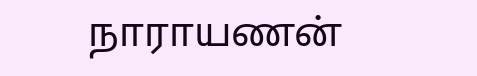நாராயணன்